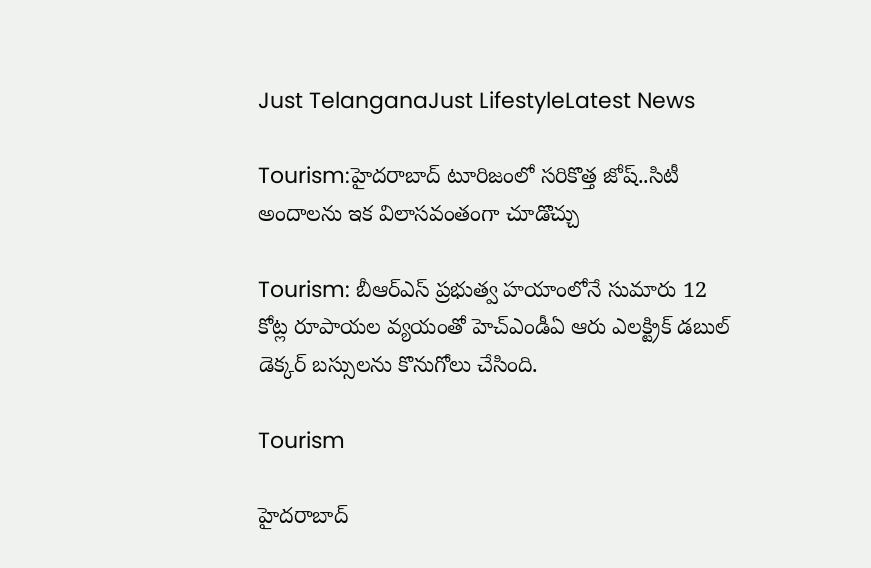Just TelanganaJust LifestyleLatest News

Tourism:హైదరాబాద్ టూరిజంలో సరికొత్త జోష్..సిటీ అందాలను ఇక విలాసవంతంగా చూడొచ్చు

Tourism: బీఆర్ఎస్ ప్రభుత్వ హయాంలోనే సుమారు 12 కోట్ల రూపాయల వ్యయంతో హెచ్ఎండీఏ ఆరు ఎలక్ట్రిక్ డబుల్ డెక్కర్ బస్సులను కొనుగోలు చేసింది.

Tourism

హైదరాబాద్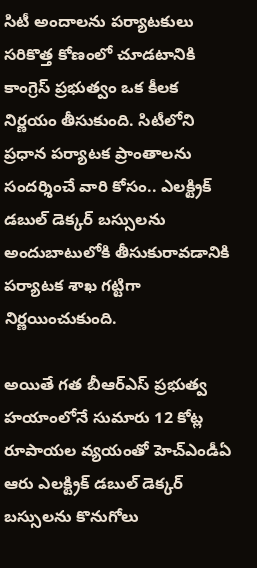సిటీ అందాలను పర్యాటకులు సరికొత్త కోణంలో చూడటానికి కాంగ్రెస్ ప్రభుత్వం ఒక కీలక నిర్ణయం తీసుకుంది. సిటీలోని ప్రధాన పర్యాటక ప్రాంతాలను సందర్శించే వారి కోసం.. ఎలక్ట్రిక్ డబుల్ డెక్కర్ బస్సులను అందుబాటులోకి తీసుకురావడానికి పర్యాటక శాఖ గట్టిగా నిర్ణయించుకుంది.

అయితే గత బీఆర్ఎస్ ప్రభుత్వ హయాంలోనే సుమారు 12 కోట్ల రూపాయల వ్యయంతో హెచ్ఎండీఏ ఆరు ఎలక్ట్రిక్ డబుల్ డెక్కర్ బస్సులను కొనుగోలు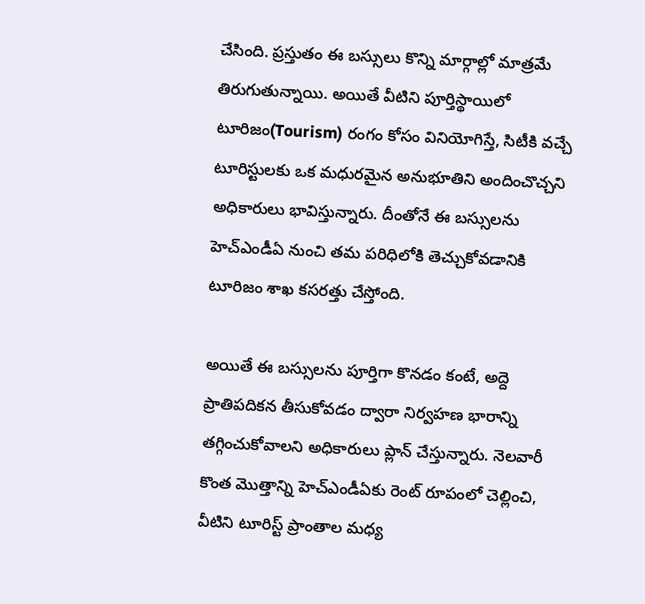చేసింది. ప్రస్తుతం ఈ బస్సులు కొన్ని మార్గాల్లో మాత్రమే తిరుగుతున్నాయి. అయితే వీటిని పూర్తిస్థాయిలో టూరిజం(Tourism) రంగం కోసం వినియోగిస్తే, సిటీకి వచ్చే టూరిస్టులకు ఒక మధురమైన అనుభూతిని అందించొచ్చని అధికారులు భావిస్తున్నారు. దీంతోనే ఈ బస్సులను హెచ్ఎండీఏ నుంచి తమ పరిధిలోకి తెచ్చుకోవడానికి టూరిజం శాఖ కసరత్తు చేస్తోంది.

అయితే ఈ బస్సులను పూర్తిగా కొనడం కంటే, అద్దె ప్రాతిపదికన తీసుకోవడం ద్వారా నిర్వహణ భారాన్ని తగ్గించుకోవాలని అధికారులు ప్లాన్ చేస్తున్నారు. నెలవారీ కొంత మొత్తాన్ని హెచ్ఎండీఏకు రెంట్ రూపంలో చెల్లించి, వీటిని టూరిస్ట్ ప్రాంతాల మధ్య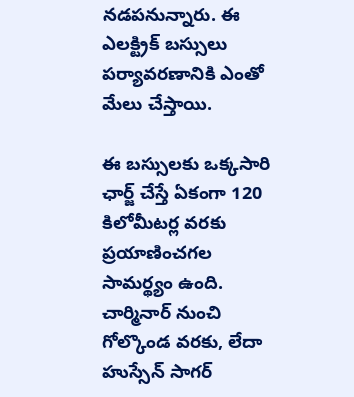నడపనున్నారు. ఈ ఎలక్ట్రిక్ బస్సులు పర్యావరణానికి ఎంతో మేలు చేస్తాయి.

ఈ బస్సులకు ఒక్కసారి ఛార్జ్ చేస్తే ఏకంగా 120 కిలోమీటర్ల వరకు ప్రయాణించగల సామర్థ్యం ఉంది. చార్మినార్ నుంచి గోల్కొండ వరకు, లేదా హుస్సేన్ సాగర్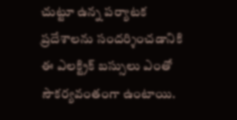చుట్టూ ఉన్న పర్యాటక ప్రదేశాలను సందర్శించడానికి ఈ ఎలక్ట్రిక్ బస్సులు ఎంతో సౌకర్యవంతంగా ఉంటాయి.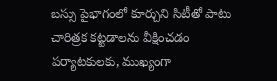బస్సు పైభాగంలో కూర్చుని సిటీతో పాటు చారిత్రక కట్టడాలను వీక్షించడం పర్యాటకులకు, ముఖ్యంగా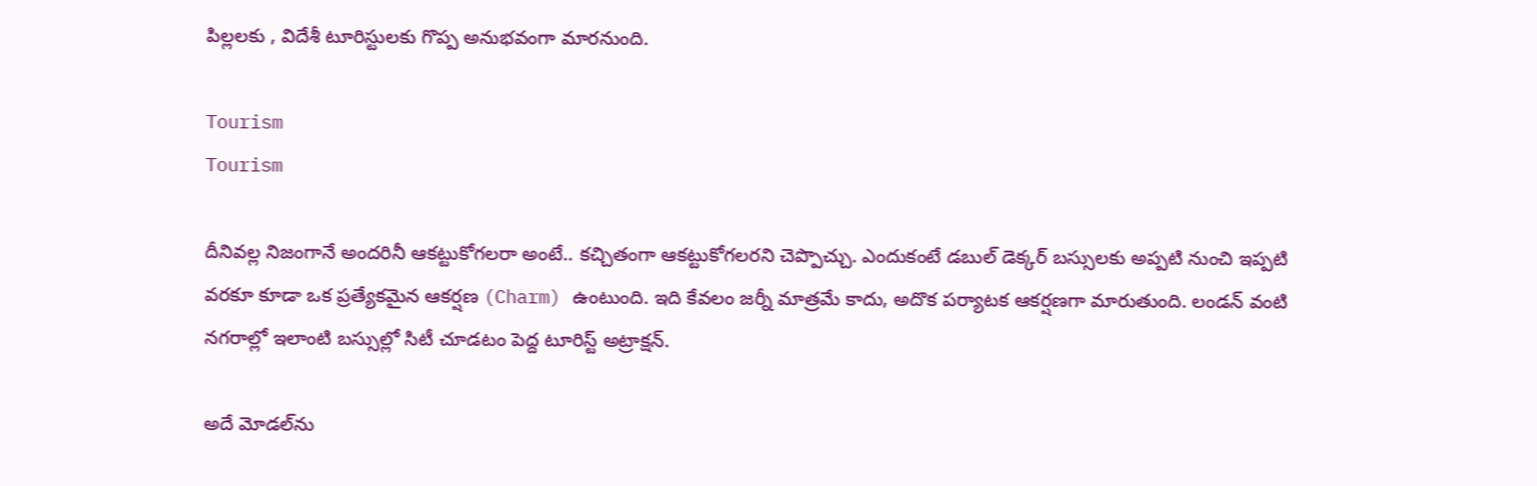పిల్లలకు , విదేశీ టూరిస్టులకు గొప్ప అనుభవంగా మారనుంది.

Tourism
Tourism

దీనివల్ల నిజంగానే అందరినీ ఆకట్టుకోగలరా అంటే.. కచ్చితంగా ఆకట్టుకోగలరని చెప్పొచ్చు. ఎందుకంటే డబుల్ డెక్కర్ బస్సులకు అప్పటి నుంచి ఇప్పటి వరకూ కూడా ఒక ప్రత్యేకమైన ఆకర్షణ (Charm) ఉంటుంది. ఇది కేవలం జర్నీ మాత్రమే కాదు, అదొక పర్యాటక ఆకర్షణగా మారుతుంది. లండన్ వంటి నగరాల్లో ఇలాంటి బస్సుల్లో సిటీ చూడటం పెద్ద టూరిస్ట్ అట్రాక్షన్.

అదే మోడల్‌ను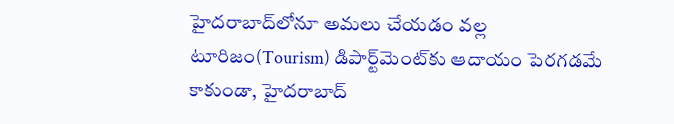హైదరాబాద్‌లోనూ అమలు చేయడం వల్ల టూరిజం(Tourism) డిపార్ట్‌మెంట్‌కు ఆదాయం పెరగడమే కాకుండా, హైదరాబాద్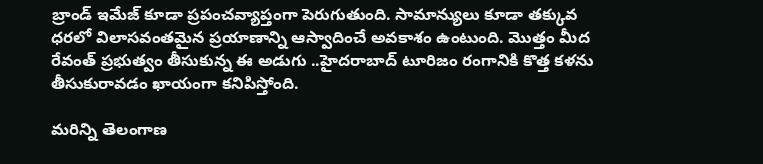బ్రాండ్ ఇమేజ్ కూడా ప్రపంచవ్యాప్తంగా పెరుగుతుంది. సామాన్యులు కూడా తక్కువ ధరలో విలాసవంతమైన ప్రయాణాన్ని ఆస్వాదించే అవకాశం ఉంటుంది. మొత్తం మీద రేవంత్ ప్రభుత్వం తీసుకున్న ఈ అడుగు ..హైదరాబాద్ టూరిజం రంగానికి కొత్త కళను తీసుకురావడం ఖాయంగా కనిపిస్తోంది.

మరిన్ని తెలంగాణ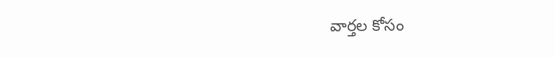వార్తల కోసం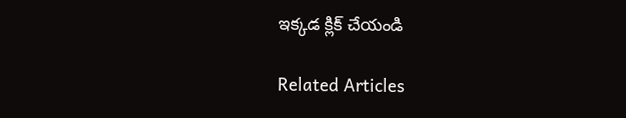ఇక్కడ క్లిక్ చేయండి

Related Articles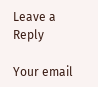Leave a Reply

Your email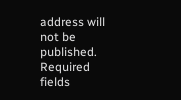address will not be published. Required fields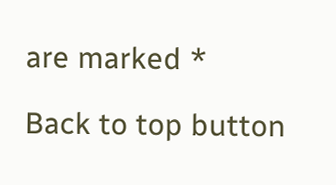are marked *

Back to top button